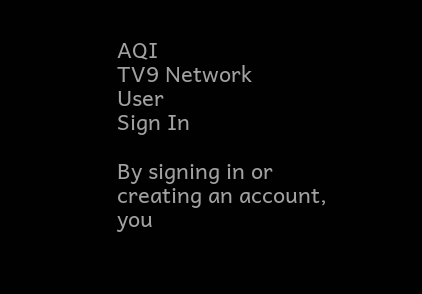AQI
TV9 Network
User
Sign In

By signing in or creating an account, you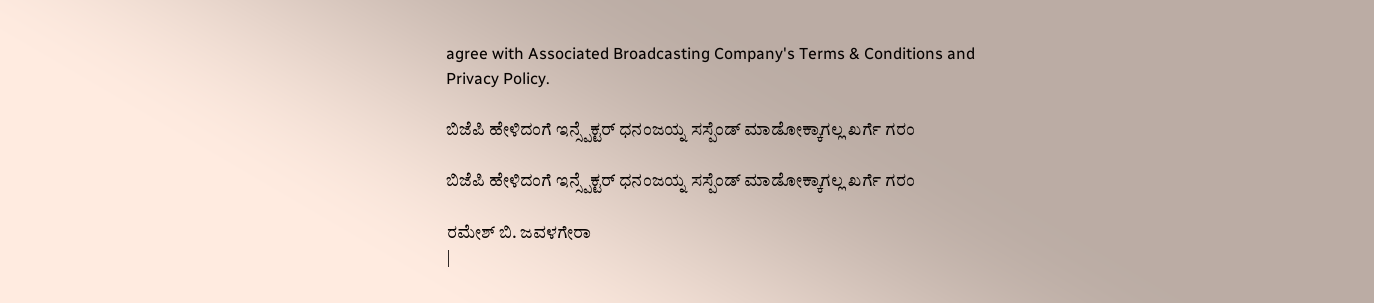agree with Associated Broadcasting Company's Terms & Conditions and Privacy Policy.

ಬಿಜೆಪಿ ಹೇಳಿದಂಗೆ ಇನ್ಸ್ಪೆಕ್ಟರ್ ಧನಂಜಯ್ನ ಸಸ್ಪೆಂಡ್ ಮಾಡೋಕ್ಕಾಗಲ್ಲ ಖರ್ಗೆ ಗರಂ

ಬಿಜೆಪಿ ಹೇಳಿದಂಗೆ ಇನ್ಸ್ಪೆಕ್ಟರ್ ಧನಂಜಯ್ನ ಸಸ್ಪೆಂಡ್ ಮಾಡೋಕ್ಕಾಗಲ್ಲ ಖರ್ಗೆ ಗರಂ

ರಮೇಶ್ ಬಿ. ಜವಳಗೇರಾ
|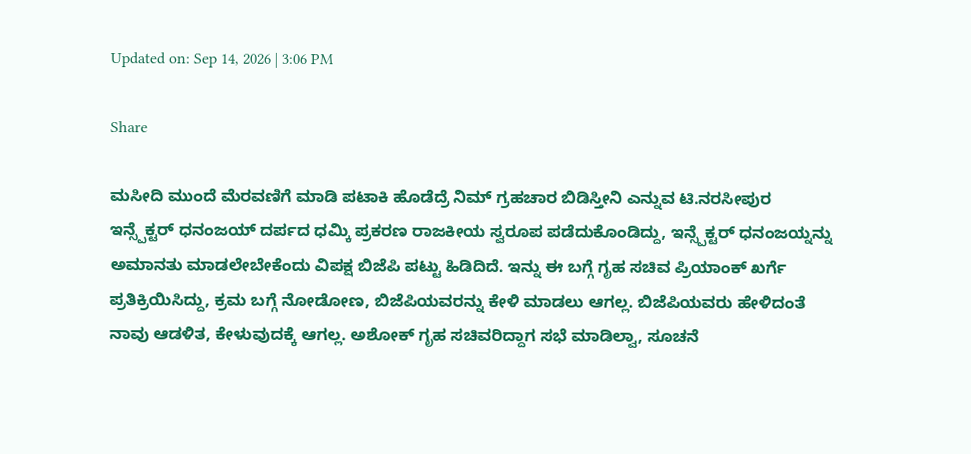Updated on: Sep 14, 2026 | 3:06 PM

Share

ಮಸೀದಿ ಮುಂದೆ ಮೆರವಣಿಗೆ ಮಾಡಿ ಪಟಾಕಿ ಹೊಡೆದ್ರೆ ನಿಮ್ ಗ್ರಹಚಾರ ಬಿಡಿಸ್ತೀನಿ ಎನ್ನುವ ಟಿ.ನರಸೀಪುರ ಇನ್ಸ್ಪೆಕ್ಟರ್ ಧನಂಜಯ್ ದರ್ಪದ ಧಮ್ಕಿ ಪ್ರಕರಣ ರಾಜಕೀಯ ಸ್ವರೂಪ ಪಡೆದುಕೊಂಡಿದ್ದು, ಇನ್ಸ್ಪೆಕ್ಟರ್ ಧನಂಜಯ್ನನ್ನು ಅಮಾನತು ಮಾಡಲೇಬೇಕೆಂದು ವಿಪಕ್ಷ ಬಿಜೆಪಿ ಪಟ್ಟು ಹಿಡಿದಿದೆ. ಇನ್ನು ಈ ಬಗ್ಗೆ ಗೃಹ ಸಚಿವ ಪ್ರಿಯಾಂಕ್ ಖರ್ಗೆ ಪ್ರತಿಕ್ರಿಯಿಸಿದ್ದು, ಕ್ರಮ ಬಗ್ಗೆ ನೋಡೋಣ, ಬಿಜೆಪಿಯವರನ್ನು ಕೇಳಿ ಮಾಡಲು ಆಗಲ್ಲ. ಬಿಜೆಪಿಯವರು ಹೇಳಿದಂತೆ ನಾವು ಆಡಳಿತ, ಕೇಳುವುದಕ್ಕೆ ಆಗಲ್ಲ. ಅಶೋಕ್ ಗೃಹ ಸಚಿವರಿದ್ದಾಗ ಸಭೆ ಮಾಡಿಲ್ವಾ, ಸೂಚನೆ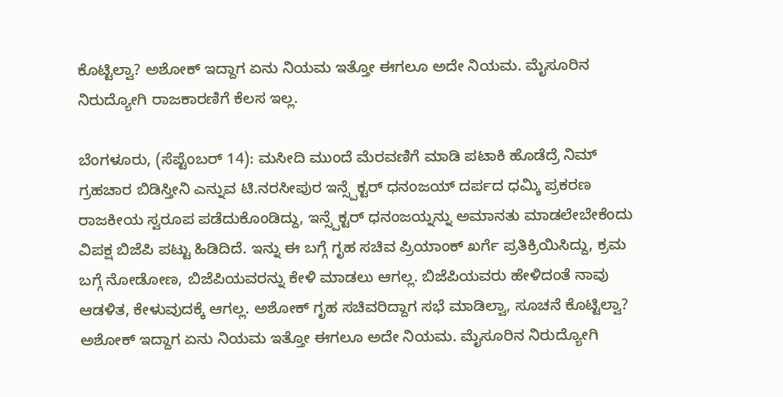ಕೊಟ್ಟಿಲ್ವಾ? ಅಶೋಕ್ ಇದ್ದಾಗ ಏನು ನಿಯಮ ಇತ್ತೋ ಈಗಲೂ ಅದೇ ನಿಯಮ. ಮೈಸೂರಿನ ನಿರುದ್ಯೋಗಿ ರಾಜಕಾರಣಿಗೆ ಕೆಲಸ ಇಲ್ಲ.

ಬೆಂಗಳೂರು, (ಸೆಪ್ಟೆಂಬರ್ 14): ಮಸೀದಿ ಮುಂದೆ ಮೆರವಣಿಗೆ ಮಾಡಿ ಪಟಾಕಿ ಹೊಡೆದ್ರೆ ನಿಮ್ ಗ್ರಹಚಾರ ಬಿಡಿಸ್ತೀನಿ ಎನ್ನುವ ಟಿ.ನರಸೀಪುರ ಇನ್ಸ್ಪೆಕ್ಟರ್ ಧನಂಜಯ್ ದರ್ಪದ ಧಮ್ಕಿ ಪ್ರಕರಣ ರಾಜಕೀಯ ಸ್ವರೂಪ ಪಡೆದುಕೊಂಡಿದ್ದು, ಇನ್ಸ್ಪೆಕ್ಟರ್ ಧನಂಜಯ್ನನ್ನು ಅಮಾನತು ಮಾಡಲೇಬೇಕೆಂದು ವಿಪಕ್ಷ ಬಿಜೆಪಿ ಪಟ್ಟು ಹಿಡಿದಿದೆ. ಇನ್ನು ಈ ಬಗ್ಗೆ ಗೃಹ ಸಚಿವ ಪ್ರಿಯಾಂಕ್ ಖರ್ಗೆ ಪ್ರತಿಕ್ರಿಯಿಸಿದ್ದು, ಕ್ರಮ ಬಗ್ಗೆ ನೋಡೋಣ, ಬಿಜೆಪಿಯವರನ್ನು ಕೇಳಿ ಮಾಡಲು ಆಗಲ್ಲ. ಬಿಜೆಪಿಯವರು ಹೇಳಿದಂತೆ ನಾವು ಆಡಳಿತ, ಕೇಳುವುದಕ್ಕೆ ಆಗಲ್ಲ. ಅಶೋಕ್ ಗೃಹ ಸಚಿವರಿದ್ದಾಗ ಸಭೆ ಮಾಡಿಲ್ವಾ, ಸೂಚನೆ ಕೊಟ್ಟಿಲ್ವಾ? ಅಶೋಕ್ ಇದ್ದಾಗ ಏನು ನಿಯಮ ಇತ್ತೋ ಈಗಲೂ ಅದೇ ನಿಯಮ. ಮೈಸೂರಿನ ನಿರುದ್ಯೋಗಿ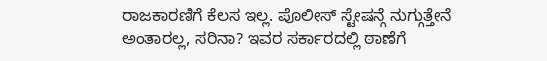ರಾಜಕಾರಣಿಗೆ ಕೆಲಸ ಇಲ್ಲ. ಪೊಲೀಸ್ ಸ್ಟೇಷನ್ಗೆ ನುಗ್ಗುತ್ತೇನೆ ಅಂತಾರಲ್ಲ, ಸರಿನಾ? ಇವರ ಸರ್ಕಾರದಲ್ಲಿ ಠಾಣೆಗೆ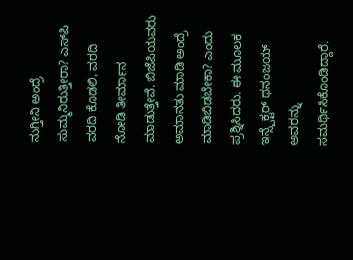ನುಗ್ತೀನಿ ಅಂದ್ರೆ ಸುಮ್ಮನಿರುತ್ತೀರಾ? ಎಸ್‌ಪಿ ವರದಿ ಕೊಡಲಿ, ವರದಿ ನೋಡಿ ತೀರ್ಮಾನ ಮಾಡುತ್ತೇವೆ. ಬಿಜೆಪಿಯವರು ಅಮಾನತು ಮಾಡಿ ಅಂದ್ರೆ ಮಾಡಿಬಿಡಬೇಕಾ? ಎಂದು ಪ್ರಶ್ನಿಸಿದರು. ಈ ಮೂಲಕ ಇನ್ಸ್ಪೆಕ್ಟರ್ ಧನಂಜಯ್ ಅವರನ್ನು ಸಮರ್ಥಿಸಿಕೊಂಡಿದ್ದಾರೆ.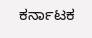ಕರ್ನಾಟಕ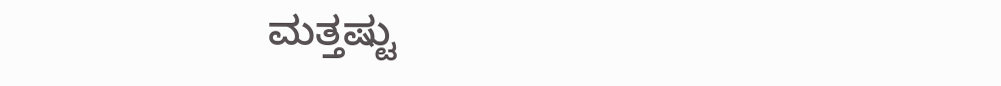ಮತ್ತಷ್ಟು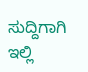ಸುದ್ದಿಗಾಗಿ ಇಲ್ಲಿ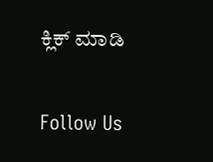ಕ್ಲಿಕ್ ಮಾಡಿ

Follow Us